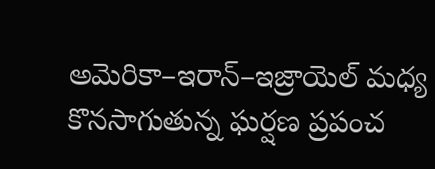అమెరికా–ఇరాన్–ఇజ్రాయెల్ మధ్య కొనసాగుతున్న ఘర్షణ ప్రపంచ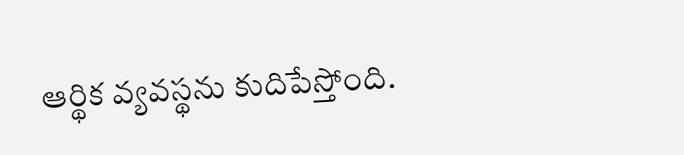ఆర్థిక వ్యవస్థను కుదిపేస్తోంది.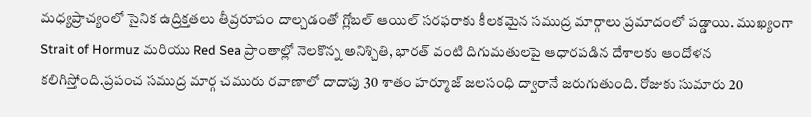మధ్యప్రాచ్యంలో సైనిక ఉద్రిక్తతలు తీవ్రరూపం దాల్చడంతో గ్లోబల్ ఆయిల్ సరఫరాకు కీలకమైన సముద్ర మార్గాలు ప్రమాదంలో పడ్డాయి. ముఖ్యంగా Strait of Hormuz మరియు Red Sea ప్రాంతాల్లో నెలకొన్న అనిశ్చితి, భారత్ వంటి దిగుమతులపై ఆధారపడిన దేశాలకు ఆందోళన కలిగిస్తోంది.ప్రపంచ సముద్ర మార్గ చమురు రవాణాలో దాదాపు 30 శాతం హర్మూజ్ జలసంధి ద్వారానే జరుగుతుంది. రోజుకు సుమారు 20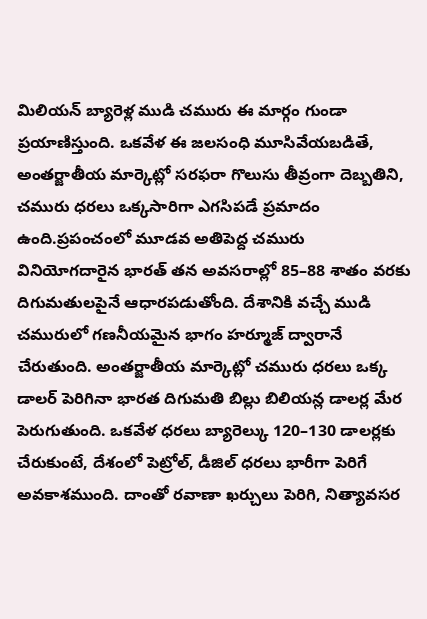మిలియన్ బ్యారెళ్ల ముడి చమురు ఈ మార్గం గుండా ప్రయాణిస్తుంది. ఒకవేళ ఈ జలసంధి మూసివేయబడితే, అంతర్జాతీయ మార్కెట్లో సరఫరా గొలుసు తీవ్రంగా దెబ్బతిని, చమురు ధరలు ఒక్కసారిగా ఎగసిపడే ప్రమాదం ఉంది.ప్రపంచంలో మూడవ అతిపెద్ద చమురు వినియోగదారైన భారత్ తన అవసరాల్లో 85–88 శాతం వరకు దిగుమతులపైనే ఆధారపడుతోంది. దేశానికి వచ్చే ముడి చమురులో గణనీయమైన భాగం హర్మూజ్ ద్వారానే చేరుతుంది. అంతర్జాతీయ మార్కెట్లో చమురు ధరలు ఒక్క డాలర్ పెరిగినా భారత దిగుమతి బిల్లు బిలియన్ల డాలర్ల మేర పెరుగుతుంది. ఒకవేళ ధరలు బ్యారెల్కు 120–130 డాలర్లకు చేరుకుంటే, దేశంలో పెట్రోల్, డీజిల్ ధరలు భారీగా పెరిగే అవకాశముంది. దాంతో రవాణా ఖర్చులు పెరిగి, నిత్యావసర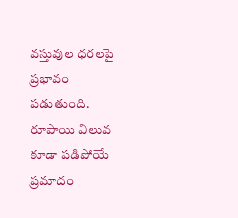వస్తువుల ధరలపై ప్రభావం పడుతుంది. రూపాయి విలువ కూడా పడిపోయే ప్రమాదం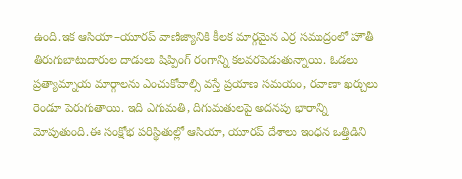ఉంది.ఇక ఆసియా–యూరప్ వాణిజ్యానికి కీలక మార్గమైన ఎర్ర సముద్రంలో హౌతీ తిరుగుబాటుదారుల దాడులు షిప్పింగ్ రంగాన్ని కలవరపెడుతున్నాయి. ఓడలు ప్రత్యామ్నాయ మార్గాలను ఎంచుకోవాల్సి వస్తే ప్రయాణ సమయం, రవాణా ఖర్చులు రెండూ పెరుగుతాయి. ఇది ఎగుమతి, దిగుమతులపై అదనపు భారాన్ని మోపుతుంది.ఈ సంక్షోభ పరిస్థితుల్లో ఆసియా, యూరప్ దేశాలు ఇంధన ఒత్తిడిని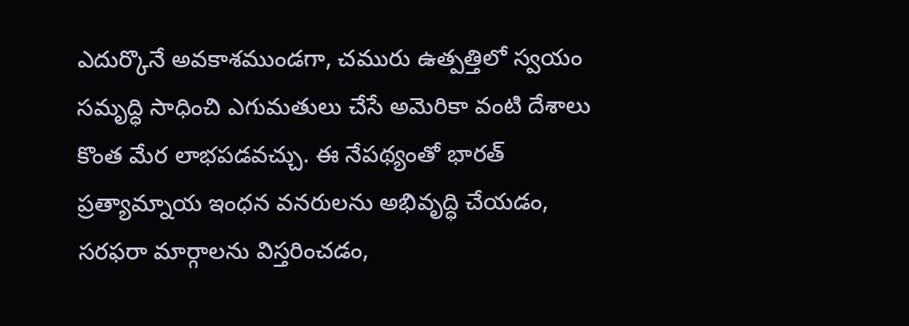ఎదుర్కొనే అవకాశముండగా, చమురు ఉత్పత్తిలో స్వయం సమృద్ధి సాధించి ఎగుమతులు చేసే అమెరికా వంటి దేశాలు కొంత మేర లాభపడవచ్చు. ఈ నేపథ్యంతో భారత్ ప్రత్యామ్నాయ ఇంధన వనరులను అభివృద్ధి చేయడం, సరఫరా మార్గాలను విస్తరించడం,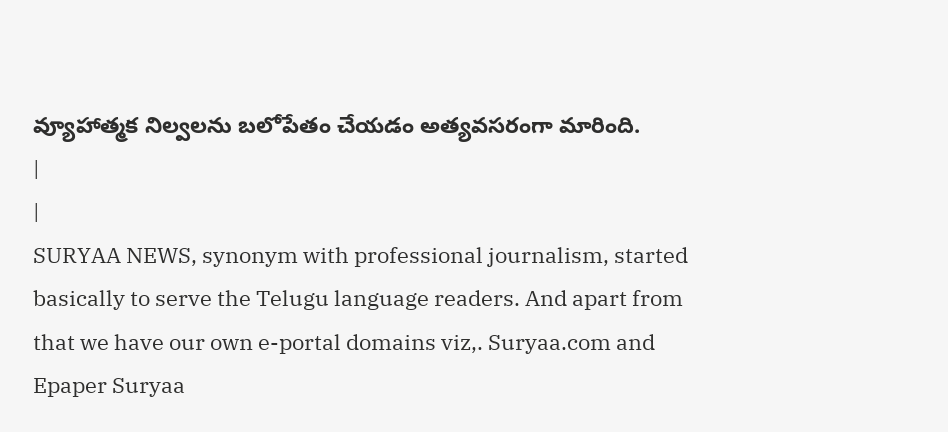వ్యూహాత్మక నిల్వలను బలోపేతం చేయడం అత్యవసరంగా మారింది.
|
|
SURYAA NEWS, synonym with professional journalism, started basically to serve the Telugu language readers. And apart from that we have our own e-portal domains viz,. Suryaa.com and Epaper Suryaa